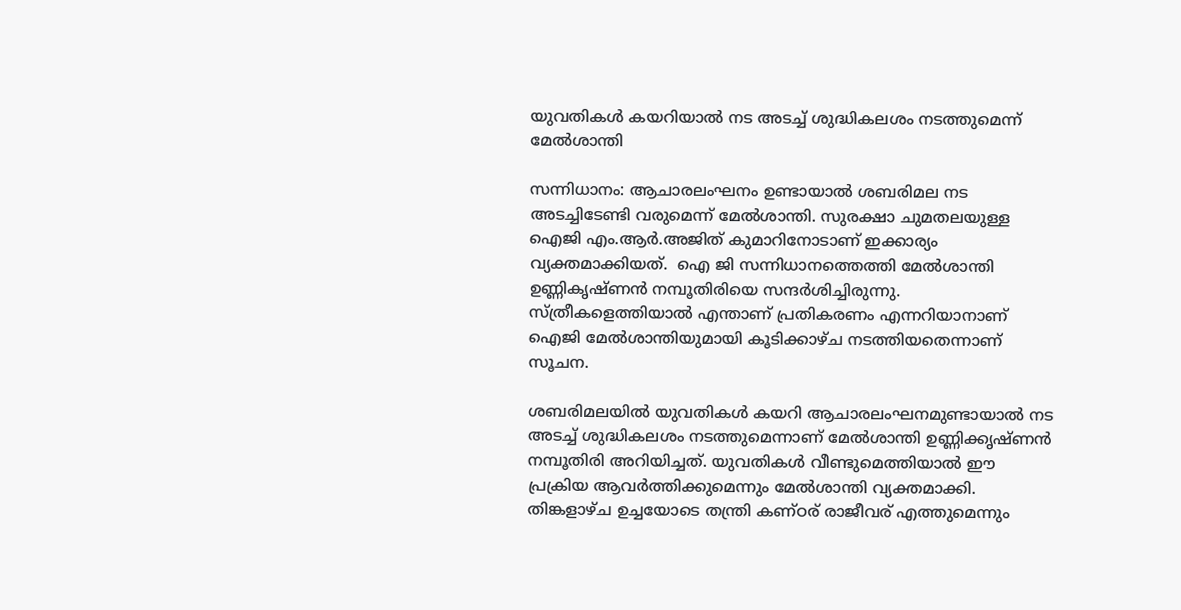യുവതികള്‍ കയറിയാല്‍ നട അടച്ച്‌ ശുദ്ധികലശം നടത്തുമെന്ന് മേല്‍ശാന്തി

സന്നിധാനം: ആചാരലംഘനം ഉണ്ടായാല്‍ ശബരിമല നട അടച്ചിടേണ്ടി വരുമെന്ന് മേല്‍ശാന്തി. സുരക്ഷാ ചുമതലയുള്ള ഐജി എം.ആര്‍.അജിത് കുമാറിനോടാണ് ഇക്കാര്യം വ്യക്തമാക്കിയത്.  ഐ ജി സന്നിധാനത്തെത്തി മേല്‍ശാന്തി ഉണ്ണികൃഷ്ണന്‍ നമ്പൂതിരിയെ സന്ദര്‍ശിച്ചിരുന്നു. സ്ത്രീകളെത്തിയാല്‍ എന്താണ് പ്രതികരണം എന്നറിയാനാണ് ഐജി മേല്‍ശാന്തിയുമായി കൂടിക്കാഴ്ച നടത്തിയതെന്നാണ് സൂചന.

ശബരിമലയില്‍ യുവതികള്‍ കയറി ആചാരലംഘനമുണ്ടായാല്‍ നട അടച്ച് ശുദ്ധികലശം നടത്തുമെന്നാണ് മേല്‍ശാന്തി ഉണ്ണിക്കൃഷ്ണന്‍ നമ്പൂതിരി അറിയിച്ചത്. യുവതികള്‍ വീണ്ടുമെത്തിയാല്‍ ഈ പ്രക്രിയ ആവര്‍ത്തിക്കുമെന്നും മേല്‍ശാന്തി വ്യക്തമാക്കി. തിങ്കളാഴ്ച ഉച്ചയോടെ തന്ത്രി കണ്ഠര് രാജീവര് എത്തുമെന്നും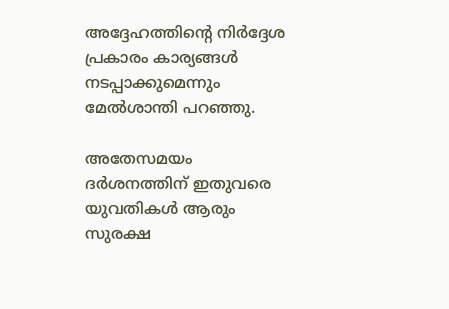അദ്ദേഹത്തിന്‍റെ നിര്‍ദ്ദേശ പ്രകാരം കാര്യങ്ങള്‍ നടപ്പാക്കുമെന്നും മേല്‍ശാന്തി പറഞ്ഞു.

അതേസമയം ദര്‍ശനത്തിന് ഇതുവരെ യുവതികള്‍ ആരും സുരക്ഷ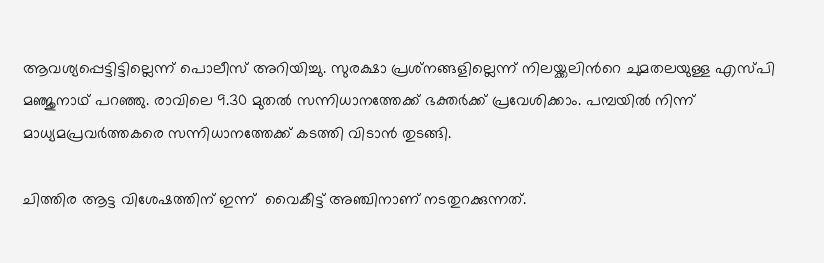ആവശ്യപ്പെട്ടിട്ടില്ലെന്ന് പൊലീസ് അറിയിച്ചു. സുരക്ഷാ പ്രശ്‌നങ്ങളില്ലെന്ന് നിലയ്ക്കലിന്‍റെ ചുമതലയുള്ള എസ്പി മഞ്ജുനാഥ് പറഞ്ഞു. രാവിലെ 9.30 മുതല്‍ സന്നിധാനത്തേക്ക് ഭക്തര്‍ക്ക് പ്രവേശിക്കാം. പമ്പയില്‍ നിന്ന് മാധ്യമപ്രവര്‍ത്തകരെ സന്നിധാനത്തേക്ക് കടത്തി വിടാന്‍ തുടങ്ങി.

ചിത്തിര ആട്ട വിശേഷത്തിന് ഇന്ന്  വൈകീട്ട് അഞ്ചിനാണ് നടതുറക്കുന്നത്.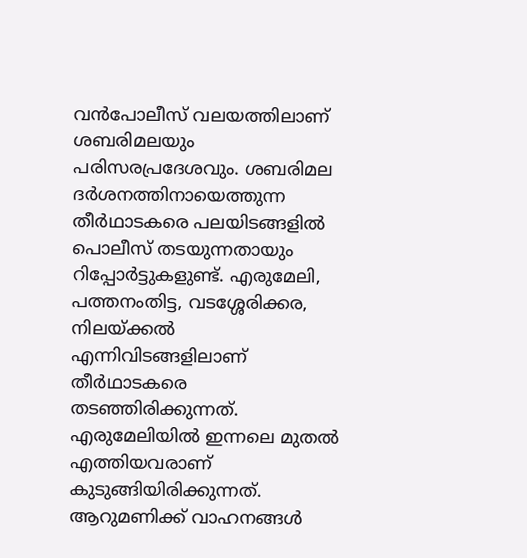വന്‍പോലീസ് വലയത്തിലാണ് ശബരിമലയും പരിസരപ്രദേശവും. ശബരിമല ദർശനത്തിനായെത്തുന്ന തീർഥാടകരെ പലയിടങ്ങളിൽ പൊലീസ് തടയുന്നതായും റിപ്പോര്‍ട്ടുകളുണ്ട്. എരുമേലി, പത്തനംതിട്ട, വടശ്ശേരിക്കര, നിലയ്ക്കൽ എന്നിവിടങ്ങളിലാണ് തീർഥാടകരെ തടഞ്ഞിരിക്കുന്നത്. എരുമേലിയിൽ ഇന്നലെ മുതൽ എത്തിയവരാണ് കുടുങ്ങിയിരിക്കുന്നത്. ആറുമണിക്ക് വാഹനങ്ങൾ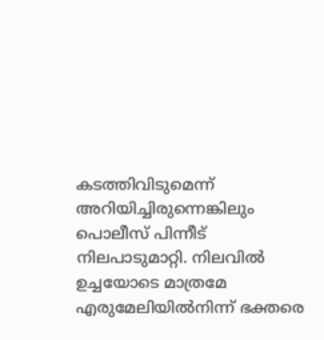കടത്തിവിടുമെന്ന് അറിയിച്ചിരുന്നെങ്കിലും പൊലീസ് പിന്നീട് നിലപാടുമാറ്റി. നിലവിൽ ഉച്ചയോടെ മാത്രമേ എരുമേലിയിൽനിന്ന് ഭക്തരെ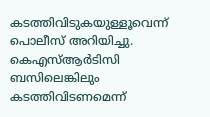കടത്തിവിടുകയുള്ളൂവെന്ന് പൊലീസ് അറിയിച്ചു. കെഎസ്ആർടിസി ബസിലെങ്കിലും കടത്തിവിടണമെന്ന്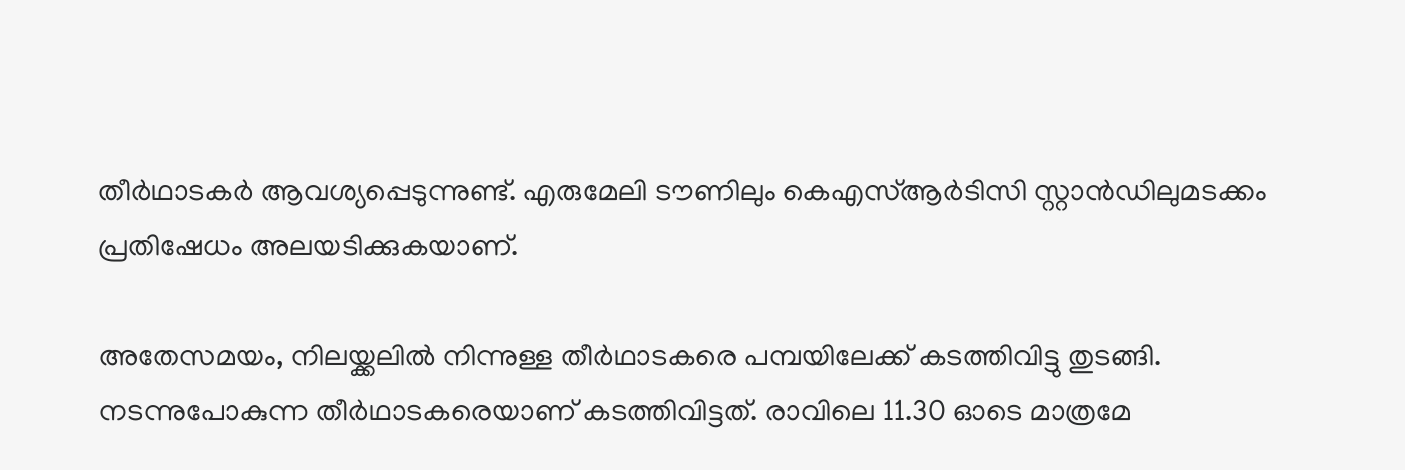തീർഥാടകർ ആവശ്യപ്പെടുന്നുണ്ട്. എരുമേലി ടൗണിലും കെഎസ്ആർടിസി സ്റ്റാൻഡിലുമടക്കം പ്രതിഷേധം അലയടിക്കുകയാണ്.

അതേസമയം, നിലയ്ക്കലില്‍ നിന്നുള്ള തീർഥാടകരെ പമ്പയിലേക്ക് കടത്തിവിട്ടു തുടങ്ങി. നടന്നുപോകുന്ന തീർഥാടകരെയാണ് കടത്തിവിട്ടത്. രാവിലെ 11.30 ഓടെ മാത്രമേ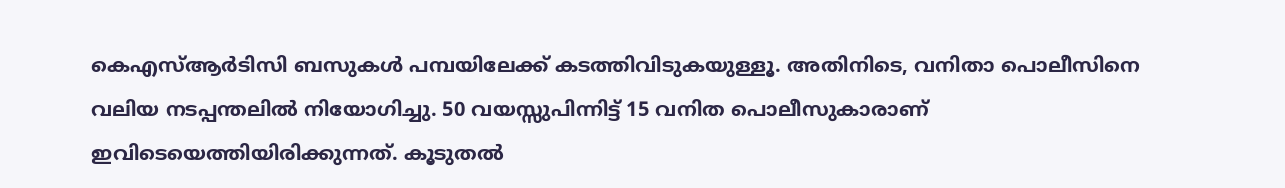കെഎസ്ആർടിസി ബസുകൾ പമ്പയിലേക്ക് കടത്തിവിടുകയുള്ളൂ. അതിനിടെ, വനിതാ പൊലീസിനെ വലിയ നടപ്പന്തലിൽ നിയോഗിച്ചു. 50 വയസ്സുപിന്നിട്ട് 15 വനിത പൊലീസുകാരാണ് ഇവിടെയെത്തിയിരിക്കുന്നത്. കൂടുതൽ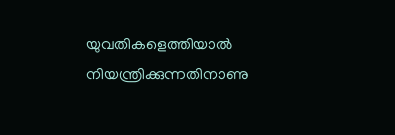യുവതികളെത്തിയാൽ നിയന്ത്രിക്കുന്നതിനാണു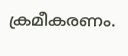ക്രമീകരണം.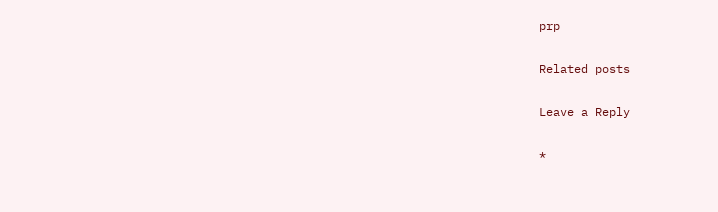prp

Related posts

Leave a Reply

*